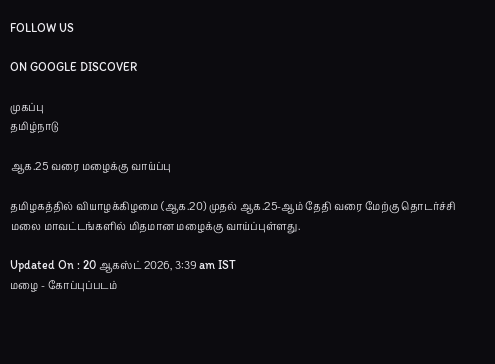FOLLOW US

ON GOOGLE DISCOVER

முகப்பு
தமிழ்நாடு

ஆக.25 வரை மழைக்கு வாய்ப்பு

தமிழகத்தில் வியாழக்கிழமை (ஆக.20) முதல் ஆக.25-ஆம் தேதி வரை மேற்கு தொடர்ச்சி மலை மாவட்டங்களில் மிதமான மழைக்கு வாய்ப்புள்ளது.

Updated On : 20 ஆகஸ்ட் 2026, 3:39 am IST
மழை - கோப்புப்படம்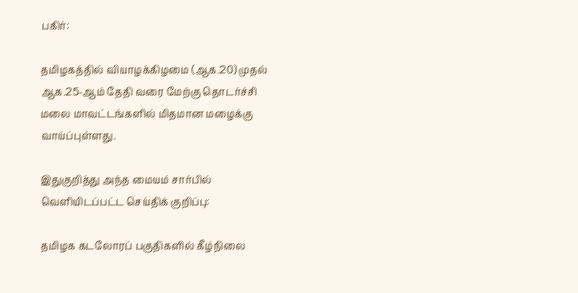பகிர்:

தமிழகத்தில் வியாழக்கிழமை (ஆக.20) முதல் ஆக.25-ஆம் தேதி வரை மேற்கு தொடர்ச்சி மலை மாவட்டங்களில் மிதமான மழைக்கு வாய்ப்புள்ளது.

இதுகுறித்து அந்த மையம் சார்பில் வெளியிடப்பட்ட செய்திக் குறிப்பு:

தமிழக கடலோரப் பகுதிகளில் கீழ்நிலை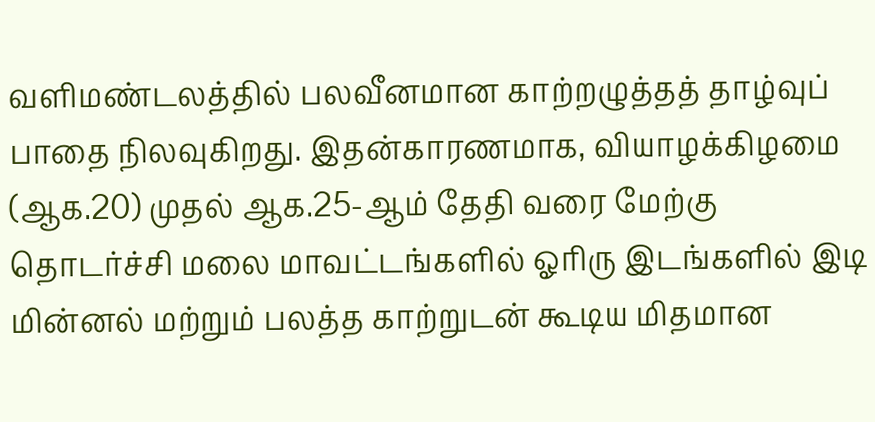வளிமண்டலத்தில் பலவீனமான காற்றழுத்தத் தாழ்வுப் பாதை நிலவுகிறது. இதன்காரணமாக, வியாழக்கிழமை (ஆக.20) முதல் ஆக.25-ஆம் தேதி வரை மேற்கு தொடர்ச்சி மலை மாவட்டங்களில் ஓரிரு இடங்களில் இடி மின்னல் மற்றும் பலத்த காற்றுடன் கூடிய மிதமான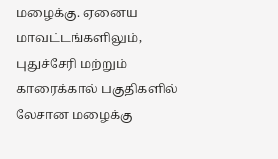மழைக்கு. ஏனைய மாவட்டங்களிலும், புதுச்சேரி மற்றும் காரைக்கால் பகுதிகளில் லேசான மழைக்கு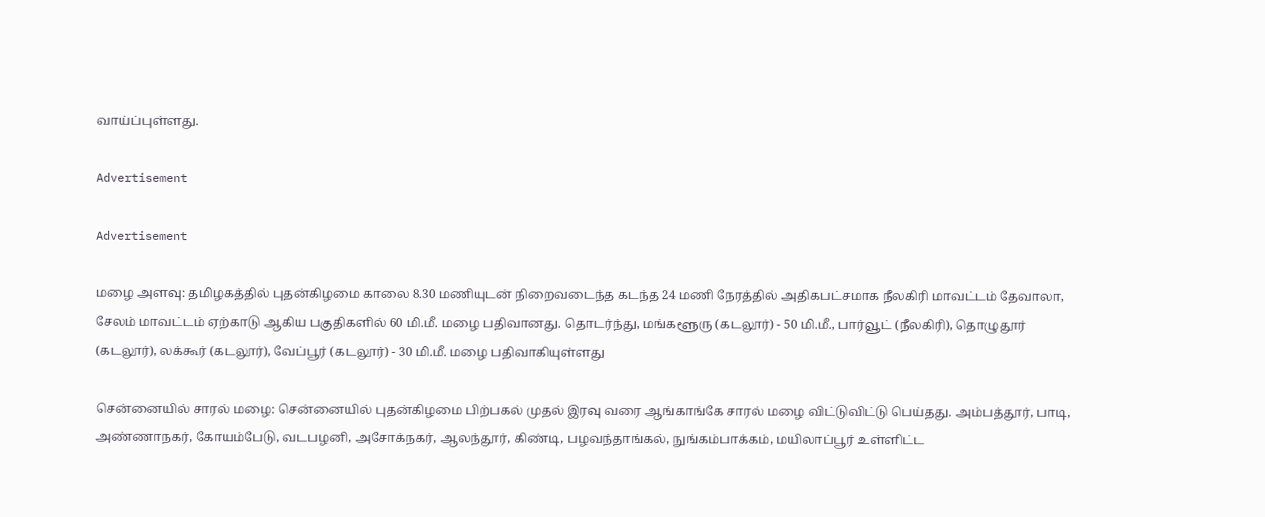வாய்ப்புள்ளது.

Advertisement

Advertisement

மழை அளவு: தமிழகத்தில் புதன்கிழமை காலை 8.30 மணியுடன் நிறைவடைந்த கடந்த 24 மணி நேரத்தில் அதிகபட்சமாக நீலகிரி மாவட்டம் தேவாலா, சேலம் மாவட்டம் ஏற்காடு ஆகிய பகுதிகளில் 60 மி.மீ. மழை பதிவானது. தொடர்ந்து, மங்களூரு (கடலூர்) - 50 மி.மீ., பார்வூட் (நீலகிரி), தொழுதூர் (கடலூர்), லக்கூர் (கடலூர்), வேப்பூர் (கடலூர்) - 30 மி.மீ. மழை பதிவாகியுள்ளது

சென்னையில் சாரல் மழை: சென்னையில் புதன்கிழமை பிற்பகல் முதல் இரவு வரை ஆங்காங்கே சாரல் மழை விட்டுவிட்டு பெய்தது. அம்பத்தூர், பாடி, அண்ணாநகர், கோயம்பேடு, வடபழனி, அசோக்நகர், ஆலந்தூர், கிண்டி, பழவந்தாங்கல், நுங்கம்பாக்கம், மயிலாப்பூர் உள்ளிட்ட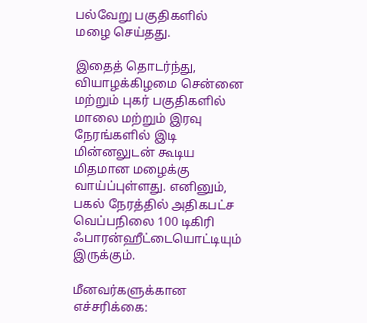பல்வேறு பகுதிகளில் மழை செய்தது.

இதைத் தொடர்ந்து, வியாழக்கிழமை சென்னை மற்றும் புகர் பகுதிகளில் மாலை மற்றும் இரவு நேரங்களில் இடி மின்னலுடன் கூடிய மிதமான மழைக்கு வாய்ப்புள்ளது. எனினும், பகல் நேரத்தில் அதிகபட்ச வெப்பநிலை 100 டிகிரி ஃபாரன்ஹீட்டையொட்டியும் இருக்கும்.

மீனவர்களுக்கான எச்சரிக்கை: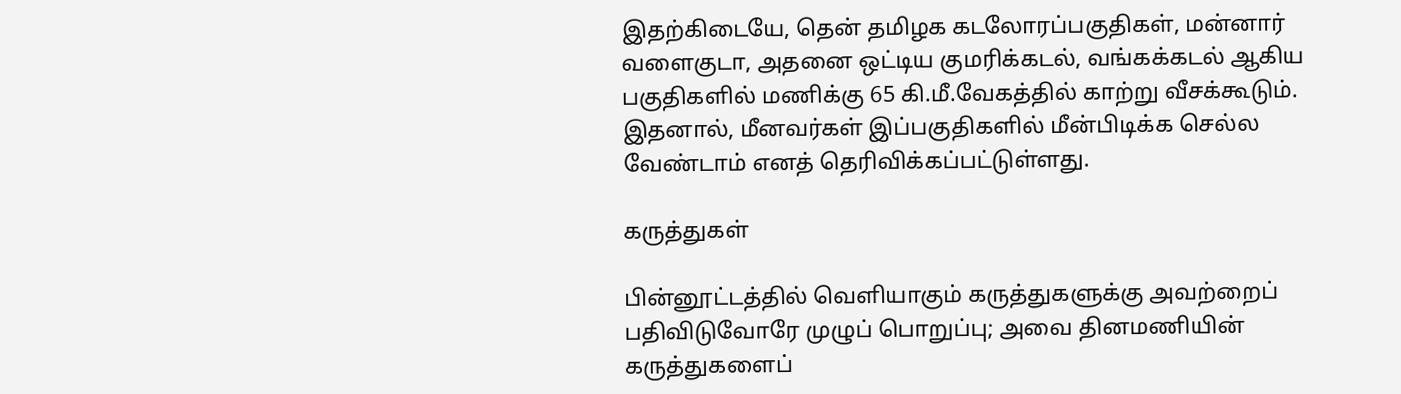இதற்கிடையே, தென் தமிழக கடலோரப்பகுதிகள், மன்னார் வளைகுடா, அதனை ஒட்டிய குமரிக்கடல், வங்கக்கடல் ஆகிய பகுதிகளில் மணிக்கு 65 கி.மீ.வேகத்தில் காற்று வீசக்கூடும். இதனால், மீனவர்கள் இப்பகுதிகளில் மீன்பிடிக்க செல்ல வேண்டாம் எனத் தெரிவிக்கப்பட்டுள்ளது.

கருத்துகள்

பின்னூட்டத்தில் வெளியாகும் கருத்துகளுக்கு அவற்றைப் பதிவிடுவோரே முழுப் பொறுப்பு; அவை தினமணியின் கருத்துகளைப்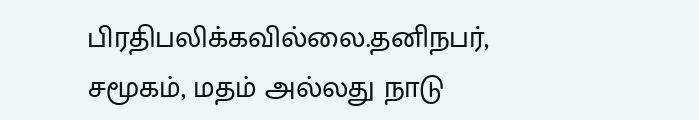பிரதிபலிக்கவில்லை.தனிநபர், சமூகம், மதம் அல்லது நாடு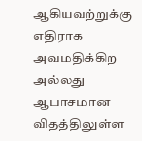ஆகியவற்றுக்கு எதிராக அவமதிக்கிற அல்லது ஆபாசமான விதத்திலுள்ள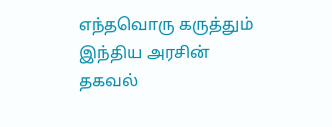எந்தவொரு கருத்தும் இந்திய அரசின் தகவல்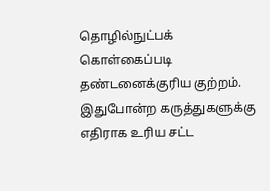தொழில்நுட்பக் கொள்கைப்படி தண்டனைக்குரிய குற்றம். இதுபோன்ற கருத்துகளுக்கு எதிராக உரிய சட்ட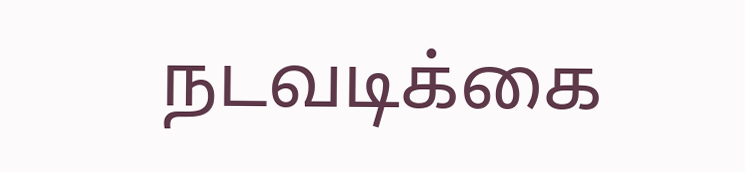நடவடிக்கை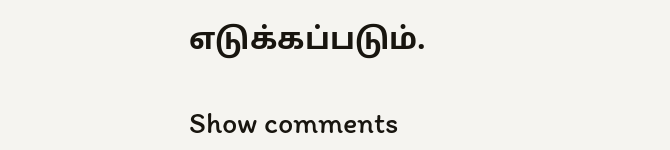எடுக்கப்படும்.

Show comments